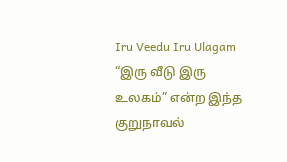Iru Veedu Iru Ulagam
“இரு வீடு இரு உலகம்” என்ற இந்த குறுநாவல்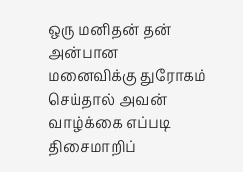ஒரு மனிதன் தன் அன்பான மனைவிக்கு துரோகம் செய்தால் அவன் வாழ்க்கை எப்படி திசைமாறிப்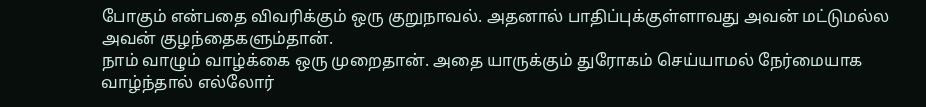போகும் என்பதை விவரிக்கும் ஒரு குறுநாவல். அதனால் பாதிப்புக்குள்ளாவது அவன் மட்டுமல்ல அவன் குழந்தைகளும்தான்.
நாம் வாழும் வாழ்க்கை ஒரு முறைதான். அதை யாருக்கும் துரோகம் செய்யாமல் நேர்மையாக வாழ்ந்தால் எல்லோர்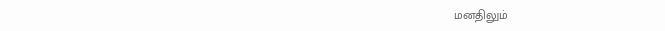மனதிலும்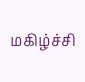மகிழ்ச்சி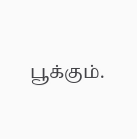பூக்கும்.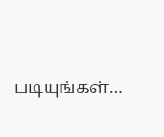படியுங்கள்…